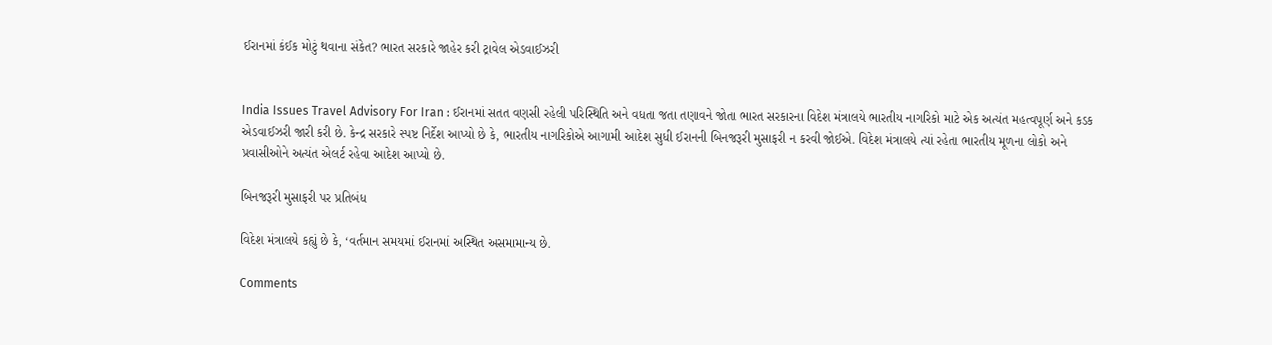ઈરાનમાં કંઈક મોટું થવાના સંકેત? ભારત સરકારે જાહેર કરી ટ્રાવેલ એડવાઈઝરી


India Issues Travel Advisory For Iran : ઈરાનમાં સતત વણસી રહેલી પરિસ્થિતિ અને વધતા જતા તણાવને જોતા ભારત સરકારના વિદેશ મંત્રાલયે ભારતીય નાગરિકો માટે એક અત્યંત મહત્વપૂર્ણ અને કડક એડવાઈઝરી જારી કરી છે. કેન્દ્ર સરકારે સ્પષ્ટ નિર્દેશ આપ્યો છે કે, ભારતીય નાગરિકોએ આગામી આદેશ સુધી ઈરાનની બિનજરૂરી મુસાફરી ન કરવી જોઈએ. વિદેશ મંત્રાલયે ત્યાં રહેતા ભારતીય મૂળના લોકો અને પ્રવાસીઓને અત્યંત એલર્ટ રહેવા આદેશ આપ્યો છે.

બિનજરૂરી મુસાફરી પર પ્રતિબંધ

વિદેશ મંત્રાલયે કહ્યું છે કે, ‘વર્તમાન સમયમાં ઈરાનમાં અસ્થિત અસમામાન્ય છે.

Comments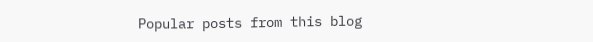Popular posts from this blog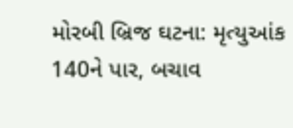મોરબી બ્રિજ ઘટના: મૃત્યુઆંક 140ને પાર, બચાવ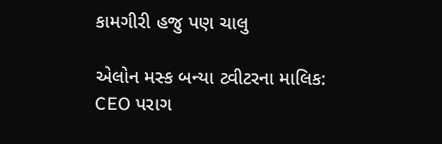કામગીરી હજુ પણ ચાલુ

એલોન મસ્ક બન્યા ટ્વીટરના માલિક: CEO પરાગ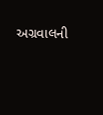અગ્રવાલની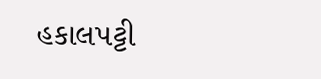હકાલપટ્ટી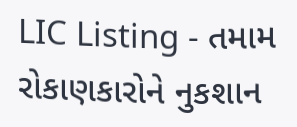LIC Listing - તમામ રોકાણકારોને નુકશાન